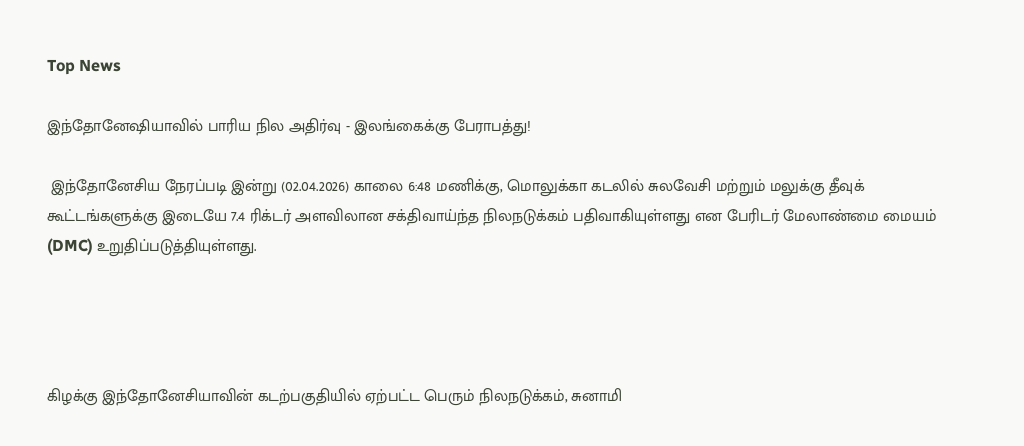Top News

இந்தோனேஷியாவில் பாரிய நில அதிர்வு - இலங்கைக்கு பேராபத்து!

 இந்தோனேசிய நேரப்படி இன்று (02.04.2026) காலை 6:48 மணிக்கு, மொலுக்கா கடலில் சுலவேசி மற்றும் மலுக்கு தீவுக் கூட்டங்களுக்கு இடையே 7.4 ரிக்டர் அளவிலான சக்திவாய்ந்த நிலநடுக்கம் பதிவாகியுள்ளது என பேரிடர் மேலாண்மை மையம் (DMC) உறுதிப்படுத்தியுள்ளது.




கிழக்கு இந்தோனேசியாவின் கடற்பகுதியில் ஏற்பட்ட பெரும் நிலநடுக்கம், சுனாமி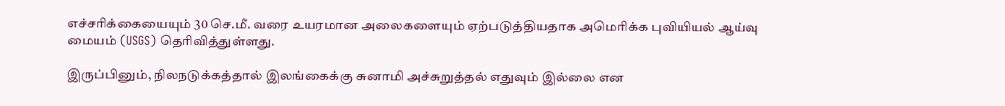எச்சரிக்கையையும் 30 செ.மீ. வரை உயரமான அலைகளையும் ஏற்படுத்தியதாக அமெரிக்க புவியியல் ஆய்வு மையம் (USGS) தெரிவித்துள்ளது.

இருப்பினும், நிலநடுக்கத்தால் இலங்கைக்கு சுனாமி அச்சுறுத்தல் எதுவும் இல்லை என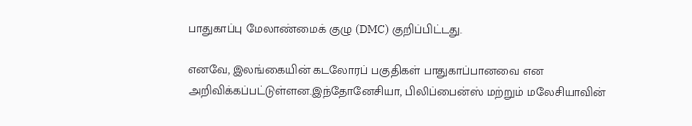பாதுகாப்பு மேலாண்மைக் குழு (DMC) குறிப்பிட்டது.

எனவே, இலங்கையின் கடலோரப் பகுதிகள் பாதுகாப்பானவை என அறிவிக்கப்பட்டுள்ளன.இந்தோனேசியா, பிலிப்பைன்ஸ் மற்றும் மலேசியாவின்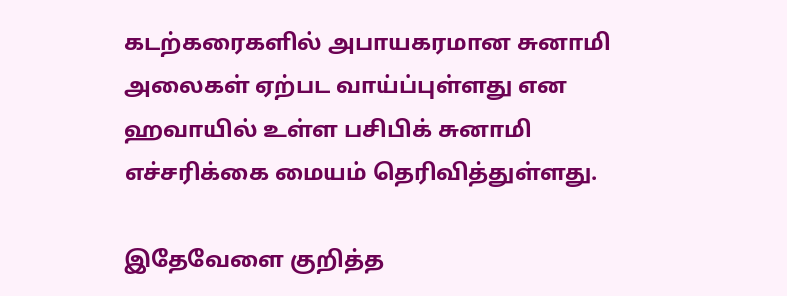கடற்கரைகளில் அபாயகரமான சுனாமி அலைகள் ஏற்பட வாய்ப்புள்ளது என ஹவாயில் உள்ள பசிபிக் சுனாமி எச்சரிக்கை மையம் தெரிவித்துள்ளது.

இதேவேளை குறித்த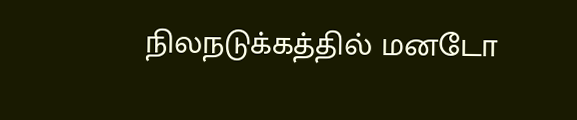நிலநடுக்கத்தில் மனடோ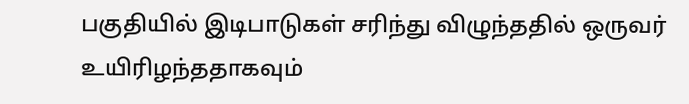பகுதியில் இடிபாடுகள் சரிந்து விழுந்ததில் ஒருவர் உயிரிழந்ததாகவும்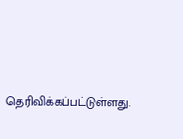தெரிவிக்கப்பட்டுள்ளது.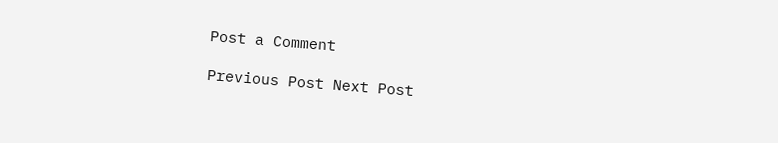Post a Comment

Previous Post Next Post